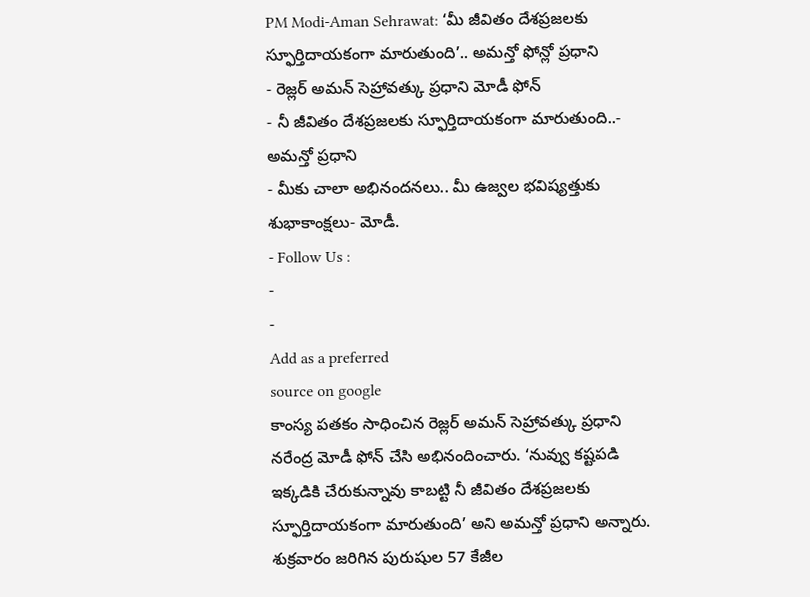PM Modi-Aman Sehrawat: ‘మీ జీవితం దేశప్రజలకు స్ఫూర్తిదాయకంగా మారుతుంది’.. అమన్తో ఫోన్లో ప్రధాని
- రెజ్లర్ అమన్ సెహ్రావత్కు ప్రధాని మోడీ ఫోన్
- నీ జీవితం దేశప్రజలకు స్ఫూర్తిదాయకంగా మారుతుంది..- అమన్తో ప్రధాని
- మీకు చాలా అభినందనలు.. మీ ఉజ్వల భవిష్యత్తుకు శుభాకాంక్షలు- మోడీ.
- Follow Us :
-
-
Add as a preferred
source on google
కాంస్య పతకం సాధించిన రెజ్లర్ అమన్ సెహ్రావత్కు ప్రధాని నరేంద్ర మోడీ ఫోన్ చేసి అభినందించారు. ‘నువ్వు కష్టపడి ఇక్కడికి చేరుకున్నావు కాబట్టి నీ జీవితం దేశప్రజలకు స్ఫూర్తిదాయకంగా మారుతుంది’ అని అమన్తో ప్రధాని అన్నారు. శుక్రవారం జరిగిన పురుషుల 57 కేజీల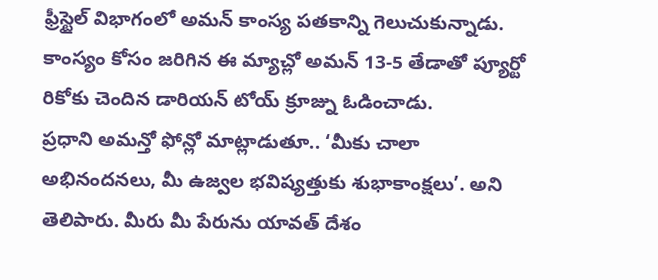ఫ్రీస్టైల్ విభాగంలో అమన్ కాంస్య పతకాన్ని గెలుచుకున్నాడు. కాంస్యం కోసం జరిగిన ఈ మ్యాచ్లో అమన్ 13-5 తేడాతో ప్యూర్టో రికోకు చెందిన డారియన్ టోయ్ క్రూజ్ను ఓడించాడు.
ప్రధాని అమన్తో ఫోన్లో మాట్లాడుతూ.. ‘మీకు చాలా అభినందనలు, మీ ఉజ్వల భవిష్యత్తుకు శుభాకాంక్షలు’. అని తెలిపారు. మీరు మీ పేరును యావత్ దేశం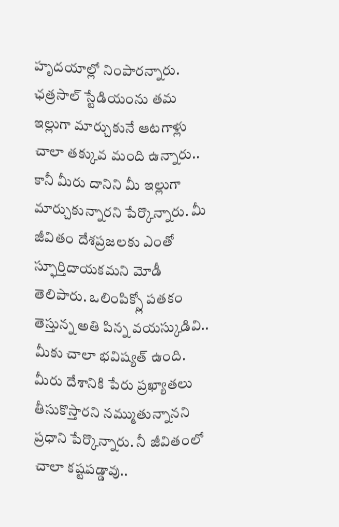హృదయాల్లో నింపారన్నారు. ఛత్రసాల్ స్టేడియంను తమ ఇల్లుగా మార్చుకునే ఆటగాళ్లు చాలా తక్కువ మంది ఉన్నారు.. కానీ మీరు దానిని మీ ఇల్లుగా మార్చుకున్నారని పేర్కొన్నారు. మీ జీవితం దేశప్రజలకు ఎంతో స్ఫూర్తిదాయకమని మోడీ తెలిపారు. ఒలింపిక్స్లో పతకం తెస్తున్న అతి పిన్న వయస్కుడివి.. మీకు చాలా భవిష్యత్ ఉంది. మీరు దేశానికి పేరు ప్రఖ్యాతలు తీసుకొస్తారని నమ్ముతున్నానని ప్రధాని పేర్కొన్నారు. నీ జీవితంలో చాలా కష్టపడ్డావు..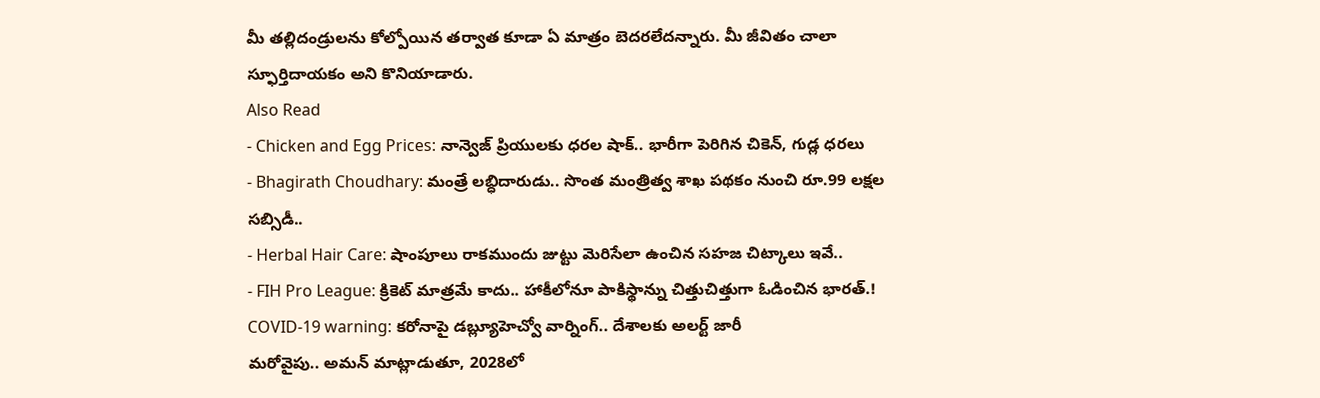మీ తల్లిదండ్రులను కోల్పోయిన తర్వాత కూడా ఏ మాత్రం బెదరలేదన్నారు. మీ జీవితం చాలా స్ఫూర్తిదాయకం అని కొనియాడారు.
Also Read
- Chicken and Egg Prices: నాన్వెజ్ ప్రియులకు ధరల షాక్.. భారీగా పెరిగిన చికెన్, గుడ్ల ధరలు
- Bhagirath Choudhary: మంత్రే లబ్ధిదారుడు.. సొంత మంత్రిత్వ శాఖ పథకం నుంచి రూ.99 లక్షల సబ్సిడీ..
- Herbal Hair Care: షాంపూలు రాకముందు జుట్టు మెరిసేలా ఉంచిన సహజ చిట్కాలు ఇవే..
- FIH Pro League: క్రికెట్ మాత్రమే కాదు.. హాకీలోనూ పాకిస్థాన్ను చిత్తుచిత్తుగా ఓడించిన భారత్.!
COVID-19 warning: కరోనాపై డబ్ల్యూహెచ్వో వార్నింగ్.. దేశాలకు అలర్ట్ జారీ
మరోవైపు.. అమన్ మాట్లాడుతూ, 2028లో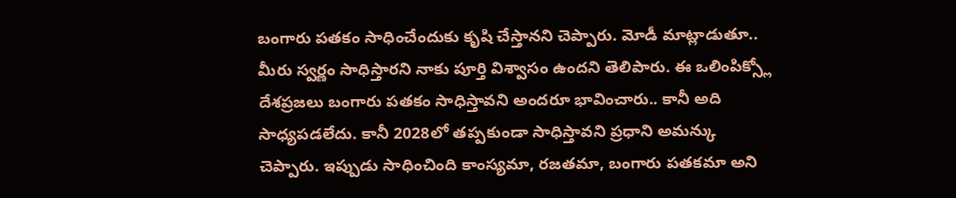బంగారు పతకం సాధించేందుకు కృషి చేస్తానని చెప్పారు. మోడీ మాట్లాడుతూ.. మీరు స్వర్ణం సాధిస్తారని నాకు పూర్తి విశ్వాసం ఉందని తెలిపారు. ఈ ఒలింపిక్స్లో దేశప్రజలు బంగారు పతకం సాధిస్తావని అందరూ భావించారు.. కానీ అది సాధ్యపడలేదు. కానీ 2028లో తప్పకుండా సాధిస్తావని ప్రధాని అమన్కు చెప్పారు. ఇప్పుడు సాధించింది కాంస్యమా, రజతమా, బంగారు పతకమా అని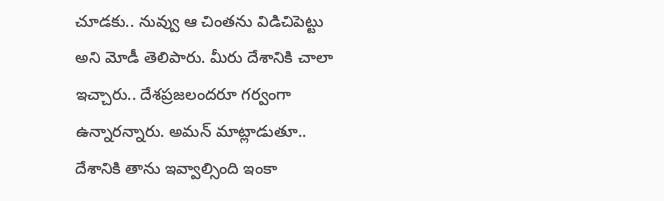చూడకు.. నువ్వు ఆ చింతను విడిచిపెట్టు అని మోడీ తెలిపారు. మీరు దేశానికి చాలా ఇచ్చారు.. దేశప్రజలందరూ గర్వంగా ఉన్నారన్నారు. అమన్ మాట్లాడుతూ.. దేశానికి తాను ఇవ్వాల్సింది ఇంకా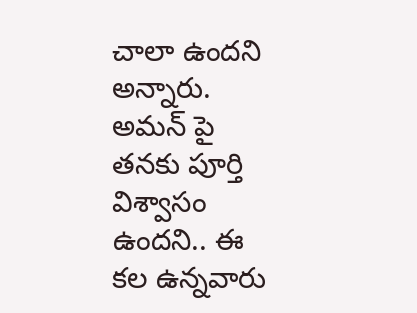చాలా ఉందని అన్నారు. అమన్ పై తనకు పూర్తి విశ్వాసం ఉందని.. ఈ కల ఉన్నవారు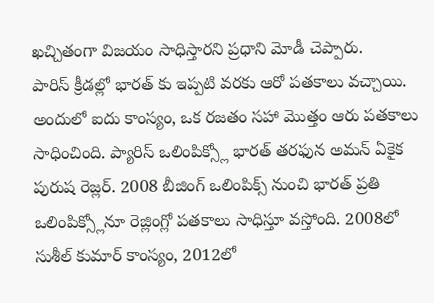ఖచ్చితంగా విజయం సాధిస్తారని ప్రధాని మోడీ చెప్పారు.
పారిస్ క్రీడల్లో భారత్ కు ఇప్పటి వరకు ఆరో పతకాలు వచ్చాయి. అందులో ఐదు కాంస్యం, ఒక రజతం సహా మొత్తం ఆరు పతకాలు సాధించింది. ప్యారిస్ ఒలింపిక్స్లో భారత్ తరఫున అమన్ ఏకైక పురుష రెజ్లర్. 2008 బీజింగ్ ఒలింపిక్స్ నుంచి భారత్ ప్రతి ఒలింపిక్స్లోనూ రెజ్లింగ్లో పతకాలు సాధిస్తూ వస్తోంది. 2008లో సుశీల్ కుమార్ కాంస్యం, 2012లో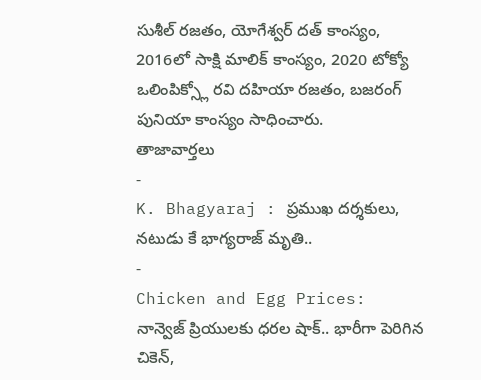సుశీల్ రజతం, యోగేశ్వర్ దత్ కాంస్యం, 2016లో సాక్షి మాలిక్ కాంస్యం, 2020 టోక్యో ఒలింపిక్స్లో రవి దహియా రజతం, బజరంగ్ పునియా కాంస్యం సాధించారు.
తాజావార్తలు
-
K. Bhagyaraj : ప్రముఖ దర్శకులు, నటుడు కే భాగ్యరాజ్ మృతి..
-
Chicken and Egg Prices: నాన్వెజ్ ప్రియులకు ధరల షాక్.. భారీగా పెరిగిన చికెన్,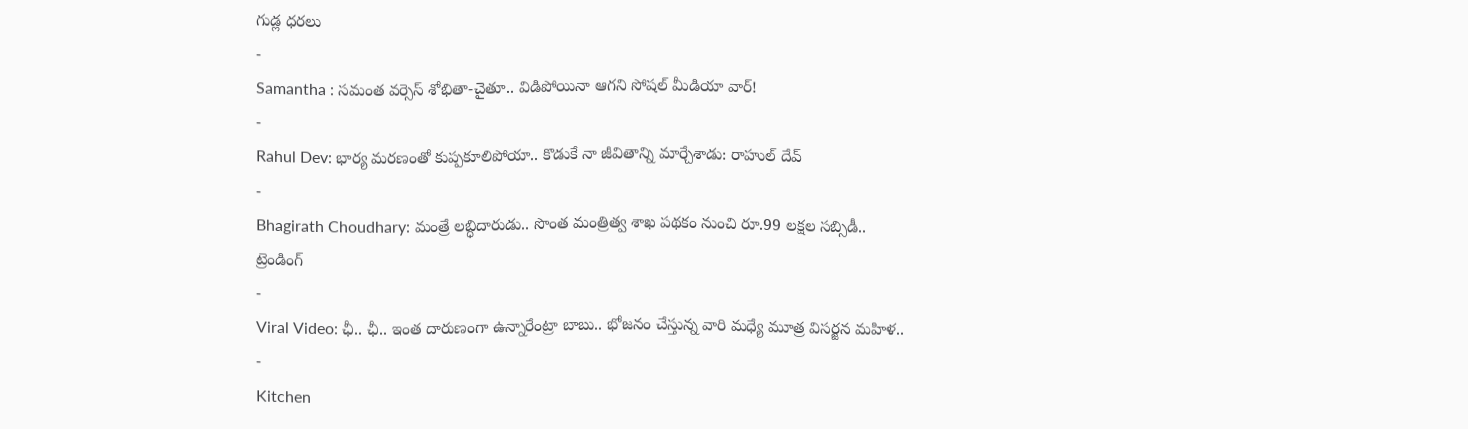గుడ్ల ధరలు
-
Samantha : సమంత వర్సెస్ శోభితా-చైతూ.. విడిపోయినా ఆగని సోషల్ మీడియా వార్!
-
Rahul Dev: భార్య మరణంతో కుప్పకూలిపోయా.. కొడుకే నా జీవితాన్ని మార్చేశాడు: రాహుల్ దేవ్
-
Bhagirath Choudhary: మంత్రే లబ్ధిదారుడు.. సొంత మంత్రిత్వ శాఖ పథకం నుంచి రూ.99 లక్షల సబ్సిడీ..
ట్రెండింగ్
-
Viral Video: ఛీ.. ఛీ.. ఇంత దారుణంగా ఉన్నారేంట్రా బాబు.. భోజనం చేస్తున్న వారి మధ్యే మూత్ర విసర్జన మహిళ..
-
Kitchen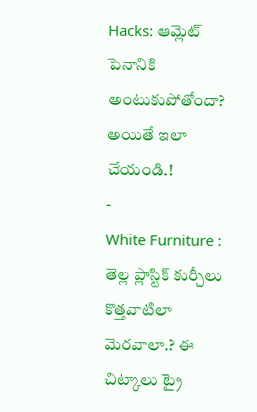Hacks: ఆమ్లెట్ పెనానికి అంటుకుపోతోందా? అయితే ఇలా చేయండి.!
-
White Furniture : తెల్ల ప్లాస్టిక్ కుర్చీలు కొత్తవాటిలా మెరవాలా.? ఈ చిట్కాలు ట్రై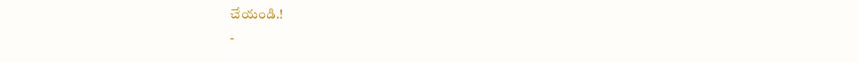చేయండి.!
-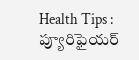Health Tips : ప్యూరిఫైయర్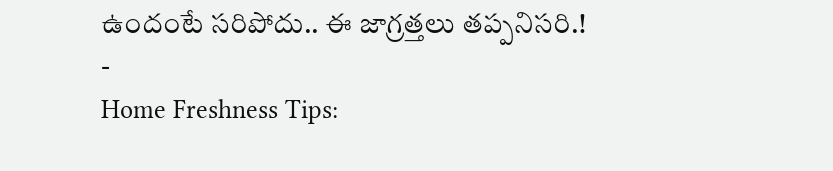ఉందంటే సరిపోదు.. ఈ జాగ్రత్తలు తప్పనిసరి.!
-
Home Freshness Tips: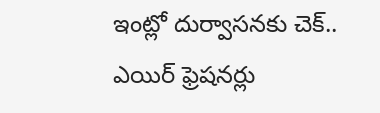ఇంట్లో దుర్వాసనకు చెక్.. ఎయిర్ ఫ్రెషనర్లు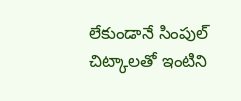లేకుండానే సింపుల్ చిట్కాలతో ఇంటిని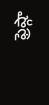ఫ్రెష్గా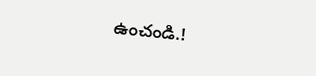ఉంచండి.!